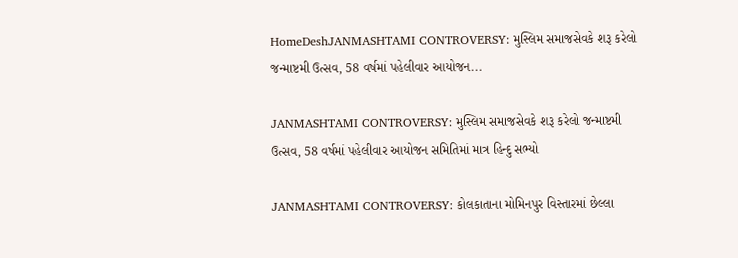HomeDeshJANMASHTAMI CONTROVERSY: મુસ્લિમ સમાજસેવકે શરૂ કરેલો જન્માષ્ટમી ઉત્સવ, 58 વર્ષમાં પહેલીવાર આયોજન...

JANMASHTAMI CONTROVERSY: મુસ્લિમ સમાજસેવકે શરૂ કરેલો જન્માષ્ટમી ઉત્સવ, 58 વર્ષમાં પહેલીવાર આયોજન સમિતિમાં માત્ર હિન્દુ સભ્યો

JANMASHTAMI CONTROVERSY: કોલકાતાના મોમિનપુર વિસ્તારમાં છેલ્લા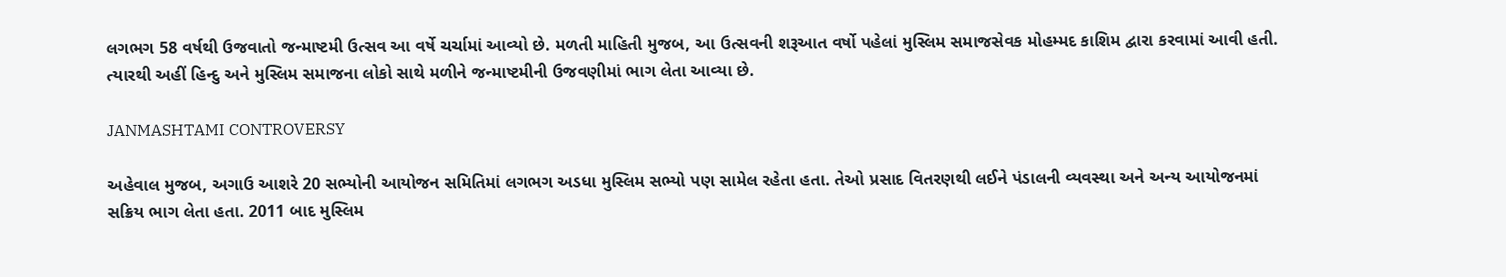લગભગ 58 વર્ષથી ઉજવાતો જન્માષ્ટમી ઉત્સવ આ વર્ષે ચર્ચામાં આવ્યો છે. મળતી માહિતી મુજબ, આ ઉત્સવની શરૂઆત વર્ષો પહેલાં મુસ્લિમ સમાજસેવક મોહમ્મદ કાશિમ દ્વારા કરવામાં આવી હતી. ત્યારથી અહીં હિન્દુ અને મુસ્લિમ સમાજના લોકો સાથે મળીને જન્માષ્ટમીની ઉજવણીમાં ભાગ લેતા આવ્યા છે.

JANMASHTAMI CONTROVERSY

અહેવાલ મુજબ, અગાઉ આશરે 20 સભ્યોની આયોજન સમિતિમાં લગભગ અડધા મુસ્લિમ સભ્યો પણ સામેલ રહેતા હતા. તેઓ પ્રસાદ વિતરણથી લઈને પંડાલની વ્યવસ્થા અને અન્ય આયોજનમાં સક્રિય ભાગ લેતા હતા. 2011 બાદ મુસ્લિમ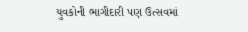યુવકોની ભાગીદારી પણ ઉત્સવમાં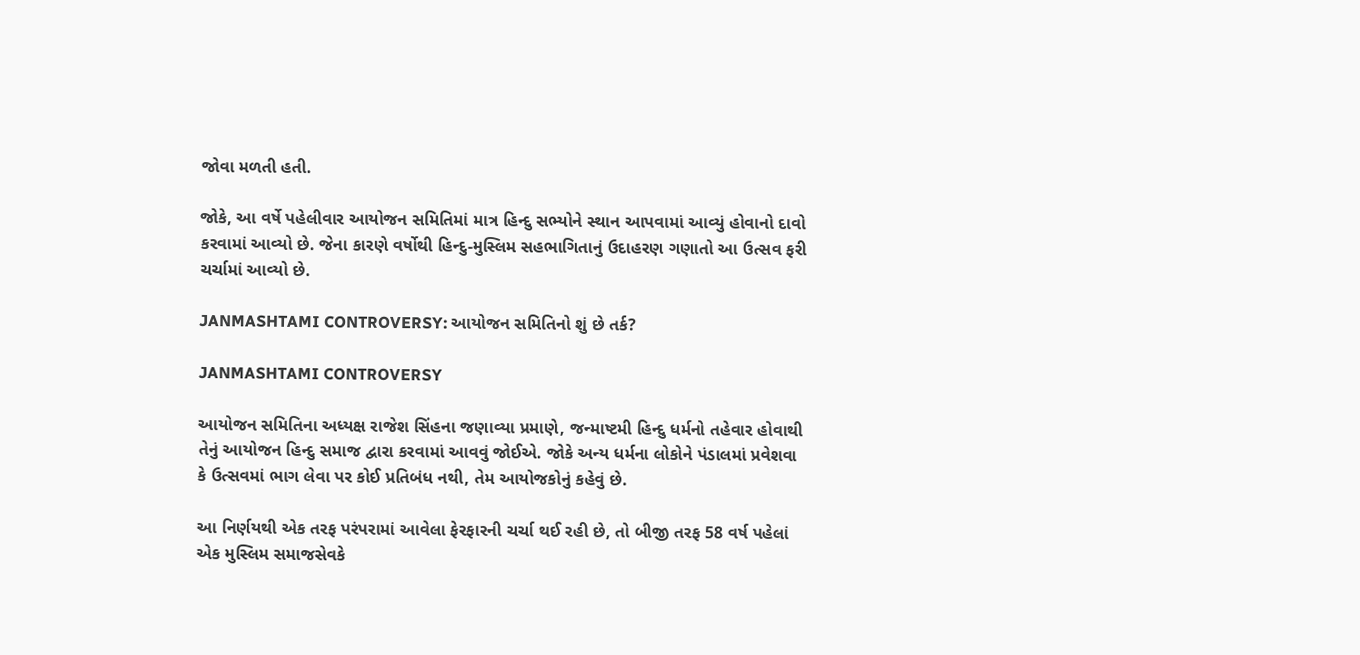જોવા મળતી હતી.

જોકે, આ વર્ષે પહેલીવાર આયોજન સમિતિમાં માત્ર હિન્દુ સભ્યોને સ્થાન આપવામાં આવ્યું હોવાનો દાવો કરવામાં આવ્યો છે. જેના કારણે વર્ષોથી હિન્દુ-મુસ્લિમ સહભાગિતાનું ઉદાહરણ ગણાતો આ ઉત્સવ ફરી ચર્ચામાં આવ્યો છે.

JANMASHTAMI CONTROVERSY: આયોજન સમિતિનો શું છે તર્ક?

JANMASHTAMI CONTROVERSY

આયોજન સમિતિના અધ્યક્ષ રાજેશ સિંહના જણાવ્યા પ્રમાણે, જન્માષ્ટમી હિન્દુ ધર્મનો તહેવાર હોવાથી તેનું આયોજન હિન્દુ સમાજ દ્વારા કરવામાં આવવું જોઈએ. જોકે અન્ય ધર્મના લોકોને પંડાલમાં પ્રવેશવા કે ઉત્સવમાં ભાગ લેવા પર કોઈ પ્રતિબંધ નથી, તેમ આયોજકોનું કહેવું છે.

આ નિર્ણયથી એક તરફ પરંપરામાં આવેલા ફેરફારની ચર્ચા થઈ રહી છે, તો બીજી તરફ 58 વર્ષ પહેલાં એક મુસ્લિમ સમાજસેવકે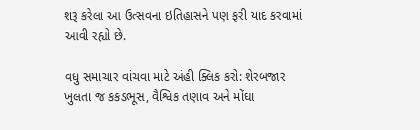શરૂ કરેલા આ ઉત્સવના ઇતિહાસને પણ ફરી યાદ કરવામાં આવી રહ્યો છે.

વધુ સમાચાર વાંચવા માટે અંહી ક્લિક કરો: શેરબજાર ખુલતા જ કકડભૂસ, વૈશ્વિક તણાવ અને મોંઘા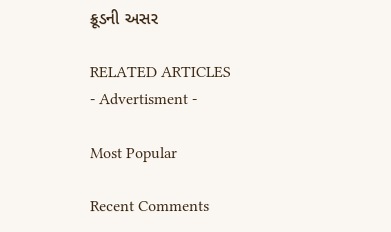ક્રૂડની અસર

RELATED ARTICLES
- Advertisment -

Most Popular

Recent Comments